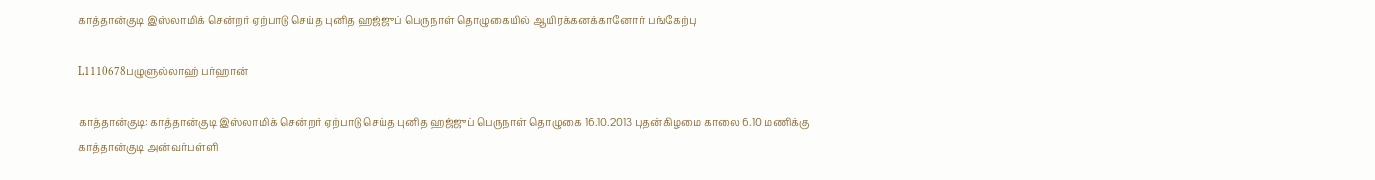காத்தான்குடி இஸ்லாமிக் சென்றர் ஏற்பாடு செய்த புனித ஹஜ்ஜுப் பெருநாள் தொழுகையில் ஆயிரக்கனக்கானோர் பங்கேற்பு

L1110678பழுளுல்லாஹ் பர்ஹான்

காத்தான்குடி: காத்தான்குடி இஸ்லாமிக் சென்றர் ஏற்பாடு செய்த புனித ஹஜ்ஜுப் பெருநாள் தொழுகை 16.10.2013 புதன்கிழமை காலை 6.10 மணிக்கு காத்தான்குடி அன்வர்பள்ளி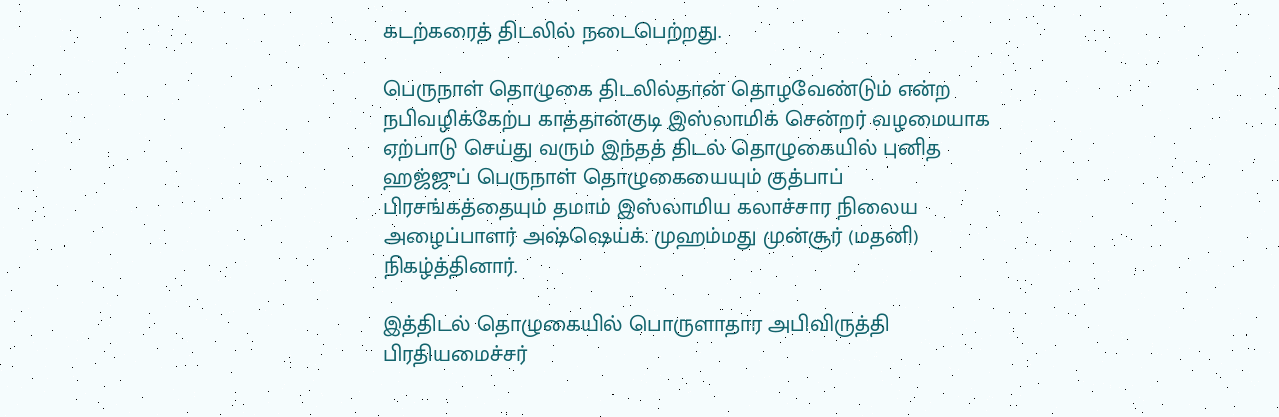கடற்கரைத் திடலில் நடைபெற்றது.

பெருநாள் தொழுகை திடலில்தான் தொழவேண்டும் என்ற நபிவழிக்கேற்ப காத்தான்குடி இஸ்லாமிக் சென்றர் வழமையாக ஏற்பாடு செய்து வரும் இந்தத் திடல் தொழுகையில் புனித ஹஜ்ஜுப் பெருநாள் தொழுகையையும் குத்பாப் பிரசங்கத்தையும் தமாம் இஸ்லாமிய கலாச்சார நிலைய அழைப்பாளர் அஷ்ஷெய்க். முஹம்மது முன்சூர் (மதனி) நிகழ்த்தினார்.

இத்திடல் தொழுகையில் பொருளாதார அபிவிருத்தி பிரதியமைச்சர்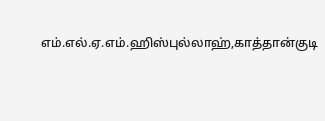எம்.எல்.ஏ.எம்.ஹிஸ்புல்லாஹ்,காத்தான்குடி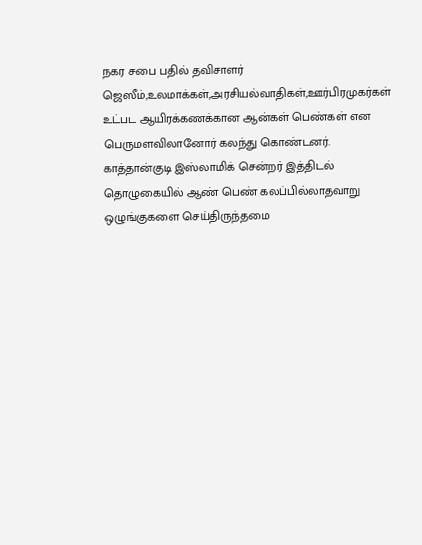நகர சபை பதில் தவிசாளர் ஜெஸீம்,உலமாக்கள்,அரசியல்வாதிகள்,ஊர்பிரமுகர்கள் உட்பட ஆயிரக்கணக்கான ஆன்கள் பெண்கள் என பெருமளவிலானோர் கலந்து கொண்டனர். காத்தான்குடி இஸ்லாமிக் சென்றர் இத்திடல் தொழுகையில் ஆண் பெண் கலப்பில்லாதவாறு ஒழுங்குகளை செய்திருந்தமை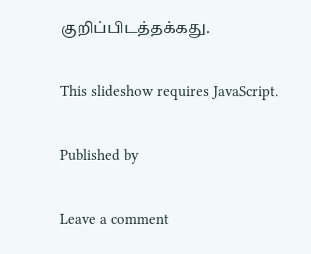குறிப்பிடத்தக்கது.

This slideshow requires JavaScript.

Published by

Leave a comment